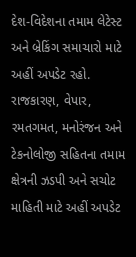દેશ-વિદેશના તમામ લેટેસ્ટ અને બ્રેકિંગ સમાચારો માટે અહીં અપડેટ રહો. રાજકારણ, વેપાર, રમતગમત, મનોરંજન અને ટેકનોલોજી સહિતના તમામ ક્ષેત્રની ઝડપી અને સચોટ માહિતી માટે અહીં અપડેટ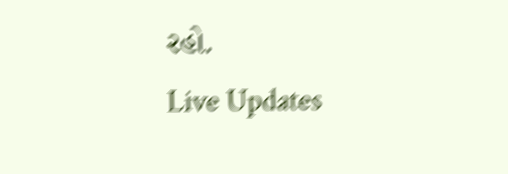રહો.
Live Updates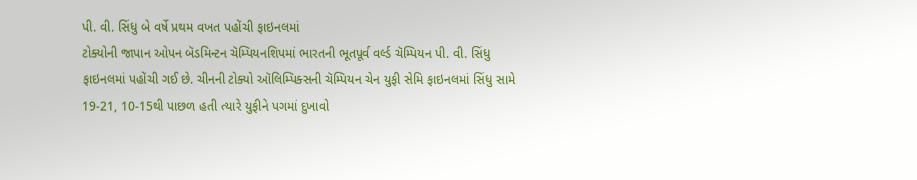પી. વી. સિંધુ બે વર્ષે પ્રથમ વખત પહોંચી ફાઇનલમાં
ટોક્યોની જાપાન ઓપન બૅડમિન્ટન ચૅમ્પિયનશિપમાં ભારતની ભૂતપૂર્વ વર્લ્ડ ચૅમ્પિયન પી. વી. સિંધુ ફાઇનલમાં પહોંચી ગઈ છે. ચીનની ટોક્યો ઑલિમ્પિક્સની ચૅમ્પિયન ચેન યુફી સેમિ ફાઇનલમાં સિંધુ સામે 19-21, 10-15થી પાછળ હતી ત્યારે યુફીને પગમાં દુખાવો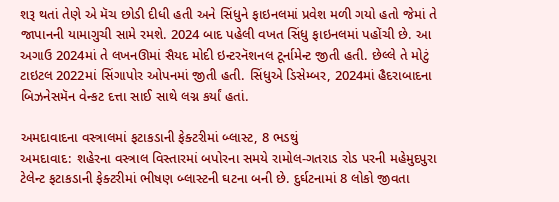શરૂ થતાં તેણે એ મૅચ છોડી દીધી હતી અને સિંધુને ફાઇનલમાં પ્રવેશ મળી ગયો હતો જેમાં તે જાપાનની યામાગુચી સામે રમશે. 2024 બાદ પહેલી વખત સિંધુ ફાઇનલમાં પહોંચી છે. આ અગાઉ 2024માં તે લખનઊમાં સૈયદ મોદી ઇન્ટરનૅશનલ ટૂર્નામેન્ટ જીતી હતી. છેલ્લે તે મોટું ટાઇટલ 2022માં સિંગાપોર ઓપનમાં જીતી હતી. સિંધુએ ડિસેમ્બર, 2024માં હૈદરાબાદના બિઝનેસમૅન વેન્કટ દત્તા સાઈ સાથે લગ્ન કર્યાં હતાં.

અમદાવાદના વસ્ત્રાલમાં ફટાકડાની ફેક્ટરીમાં બ્લાસ્ટ, 8 ભડથું
અમદાવાદ: શહેરના વસ્ત્રાલ વિસ્તારમાં બપોરના સમયે રામોલ-ગતરાડ રોડ પરની મહેમુદપુરા ટેલેન્ટ ફટાકડાની ફેક્ટરીમાં ભીષણ બ્લાસ્ટની ઘટના બની છે. દુર્ઘટનામાં 8 લોકો જીવતા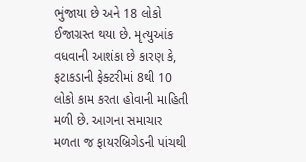ભુંજાયા છે અને 18 લોકો ઈજાગ્રસ્ત થયા છે. મૃત્યુઆંક વધવાની આશંકા છે કારણ કે, ફટાકડાની ફેક્ટરીમાં 8થી 10 લોકો કામ કરતા હોવાની માહિતી મળી છે. આગના સમાચાર મળતા જ ફાયરબ્રિગેડની પાંચથી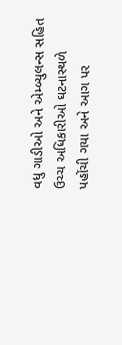વધુ ગાડીઓ અને એમ્બ્યુલન્સ સહિત ઉચ્ચ અધિકારીઓ ઘટનાસ્થળે પહોંચી ગયા અને આગ પર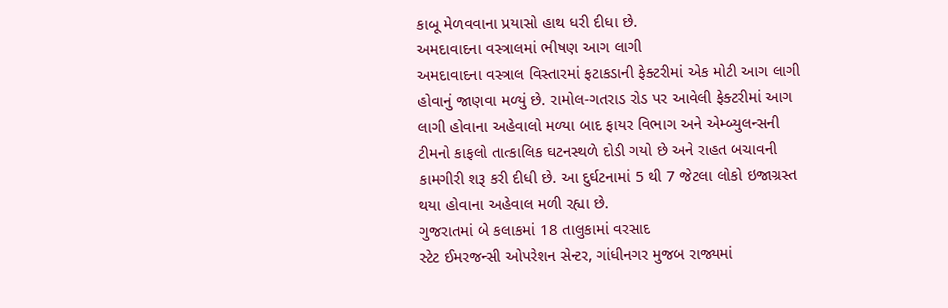કાબૂ મેળવવાના પ્રયાસો હાથ ધરી દીધા છે.
અમદાવાદના વસ્ત્રાલમાં ભીષણ આગ લાગી
અમદાવાદના વસ્ત્રાલ વિસ્તારમાં ફટાકડાની ફેક્ટરીમાં એક મોટી આગ લાગી હોવાનું જાણવા મળ્યું છે. રામોલ-ગતરાડ રોડ પર આવેલી ફેક્ટરીમાં આગ લાગી હોવાના અહેવાલો મળ્યા બાદ ફાયર વિભાગ અને એમ્બ્યુલન્સની ટીમનો કાફલો તાત્કાલિક ઘટનસ્થળે દોડી ગયો છે અને રાહત બચાવની કામગીરી શરૂ કરી દીધી છે. આ દુર્ઘટનામાં 5 થી 7 જેટલા લોકો ઇજાગ્રસ્ત થયા હોવાના અહેવાલ મળી રહ્યા છે.
ગુજરાતમાં બે કલાકમાં 18 તાલુકામાં વરસાદ
સ્ટેટ ઈમરજન્સી ઓપરેશન સેન્ટર, ગાંધીનગર મુજબ રાજ્યમાં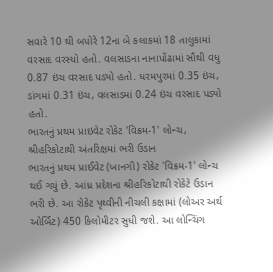સવારે 10 થી બપોરે 12ના બે કલાકમાં 18 તાલુકામાં વરસાદ વરસ્યો હતો. વલસાડના નાનાપોંઢામાં સૌથી વધુ 0.87 ઇંચ વરસાદ પડ્યો હતો. ધરમપુરમાં 0.35 ઇંચ, ડાંગમાં 0.31 ઇંચ, વલસાડમાં 0.24 ઇંચ વરસાદ પડ્યો હતો.
ભારતનું પ્રથમ પ્રાઇવેટ રોકેટ 'વિક્રમ-1' લોન્ચ, શ્રીહરિકોટાથી અંતરિક્ષમાં ભરી ઉડાન
ભારતનું પ્રથમ પ્રાઈવેટ (ખાનગી) રોકેટ 'વિક્રમ-1' લોન્ચ થઈ ગયું છે. આંધ્ર પ્રદેશના શ્રીહરિકોટાથી રોકેટે ઉડાન ભરી છે. આ રોકેટ પૃથ્વીની નીચલી કક્ષામાં (લોઅર અર્થ ઓર્બિટ) 450 કિલોમીટર સુધી જશે. આ લોન્ચિંગ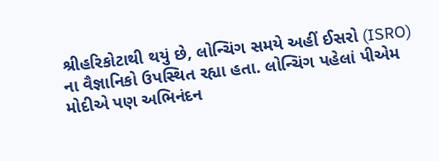શ્રીહરિકોટાથી થયું છે, લોન્ચિંગ સમયે અહીં ઈસરો (ISRO) ના વૈજ્ઞાનિકો ઉપસ્થિત રહ્યા હતા. લોન્ચિંગ પહેલાં પીએમ મોદીએ પણ અભિનંદન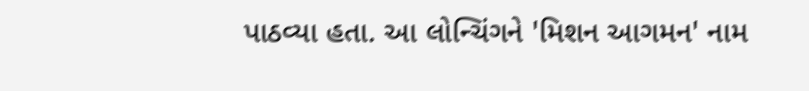પાઠવ્યા હતા. આ લોન્ચિંગને 'મિશન આગમન' નામ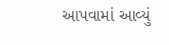આપવામાં આવ્યું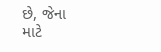છે, જેના માટે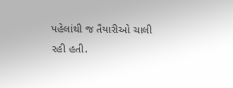પહેલાંથી જ તૈયારીઓ ચાલી રહી હતી.